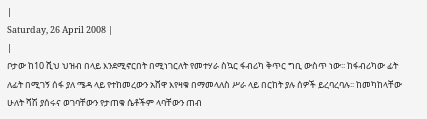|
Saturday, 26 April 2008 |
|
ቦታው ከ10 ሺህ ህዝብ በላይ እንደሚኖርበት በሚነገርለት የመተሃራ ስኳር ፋብሪካ ቅጥር ግቢ ውስጥ ነው፡፡ ከፋብሪካው ፊት ለፊት በሚገኝ ሰፋ ያለ ሜዳ ላይ የተከመረውን አሸዋ እየዛቁ በማመላለስ ሥራ ላይ በርከት ያሉ ሰዎች ይረባረባሉ፡፡ ከመካከላቸው ሁለት ሻሽ ያሰሩና ወገባቸውን የታጠቁ ሴቶችም ላባቸውን ጠብ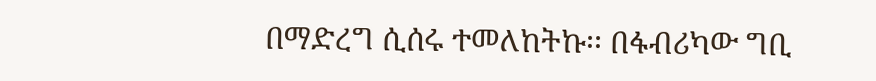በማድረግ ሲሰሩ ተመለከትኩ፡፡ በፋብሪካው ግቢ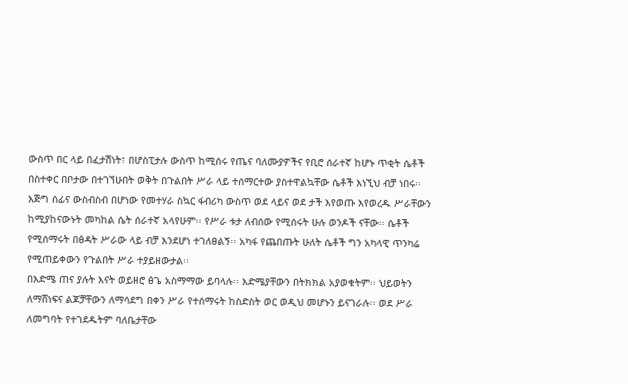ውስጥ በር ላይ በፈታሽነት፣ በሆስፒታሉ ውስጥ ከሚሰሩ የጤና ባለሙያዎችና የቢሮ ሰራተኛ ከሆኑ ጥቂት ሴቶች በስተቀር በቦታው በተገኘሁበት ወቅት በጉልበት ሥራ ላይ ተሰማርተው ያስተዋልኳቸው ሴቶች እነኚህ ብቻ ነበሩ፡፡
እጅግ ሰፊና ውስብስብ በሆነው የመተሃራ ስኳር ፋብሪካ ውስጥ ወደ ላይና ወደ ታች እየወጡ እየወረዱ ሥራቸውን ከሚያከናውኑት መካከል ሴት ሰራተኛ አላየሁም፡፡ የሥራ ቱታ ለብሰው የሚሰሩት ሁሉ ወንዶች ናቸው፡፡ ሴቶች የሚሰማሩት በፅዳት ሥራው ላይ ብቻ እንደሆነ ተገለፀልኝ፡፡ አካፋ የጨበጡት ሁለት ሴቶች ግን አካላዊ ጥንካሬ የሚጠይቀውን የጉልበት ሥራ ተያይዘውታል፡፡
በእድሜ ጠና ያሉት እናት ወይዘሮ ፅጌ አስማማው ይባላሉ፡፡ እድሜያቸውን በትክክል አያወቁትም፡፡ ህይወትን ለማሸነፍና ልጆቻቸውን ለማሳደግ በቀን ሥራ የተሰማሩት ከስድስት ወር ወዲህ መሆኑን ይናገራሉ፡፡ ወደ ሥራ ለመግባት የተገደዱትም ባለቤታቸው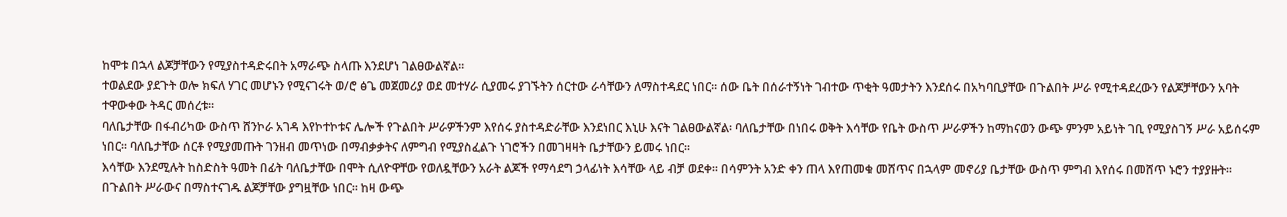ከሞቱ በኋላ ልጆቻቸውን የሚያስተዳድሩበት አማራጭ ስላጡ እንደሆነ ገልፀውልኛል፡፡
ተወልደው ያደጉት ወሎ ክፍለ ሃገር መሆኑን የሚናገሩት ወ/ሮ ፅጌ መጀመሪያ ወደ መተሃራ ሲያመሩ ያገኙትን ሰርተው ራሳቸውን ለማስተዳደር ነበር፡፡ ሰው ቤት በሰራተኝነት ገብተው ጥቂት ዓመታትን እንደሰሩ በአካባቢያቸው በጉልበት ሥራ የሚተዳደረውን የልጆቻቸውን አባት ተዋውቀው ትዳር መሰረቱ፡፡
ባለቤታቸው በፋብሪካው ውስጥ ሸንኮራ አገዳ እየኮተኮቱና ሌሎች የጉልበት ሥራዎችንም እየሰሩ ያስተዳድራቸው እንደነበር እኒሁ እናት ገልፀውልኛል፡ ባለቤታቸው በነበሩ ወቅት እሳቸው የቤት ውስጥ ሥራዎችን ከማከናወን ውጭ ምንም አይነት ገቢ የሚያስገኝ ሥራ አይሰሩም ነበር፡፡ ባለቤታቸው ሰርቶ የሚያመጡት ገንዘብ መጥነው በማብቃቃትና ለምግብ የሚያስፈልጉ ነገሮችን በመገዛዛት ቤታቸውን ይመሩ ነበር፡፡
እሳቸው እንደሚሉት ከስድስት ዓመት በፊት ባለቤታቸው በሞት ሲለዮዋቸው የወለዷቸውን አራት ልጆች የማሳደግ ኃላፊነት እሳቸው ላይ ብቻ ወደቀ፡፡ በሳምንት አንድ ቀን ጠላ እየጠመቁ መሸጥና በኋላም መኖሪያ ቤታቸው ውስጥ ምግብ እየሰሩ በመሸጥ ኑሮን ተያያዙት፡፡ በጉልበት ሥራውና በማስተናገዱ ልጆቻቸው ያግዟቸው ነበር፡፡ ከዛ ውጭ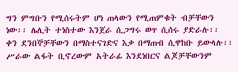ግን ምግቡን የሚሰሩትም ሆነ ጠላውን የሚጠምቁት ብቻቸውን ነው፡፡ ሌሊት ተነስተው እንጀራ ሲጋግሩ ወጥ ሲሰሩ ያድራሉ፡፡ ቀን ደንበኞቻቸውን በማስተናገድና እቃ በማጠብ ሲዋከቡ ይውላሉ፡፡ ሥራው ልፋት ቢኖረውም አትራፊ እንደነበርና ልጆቻቸውንም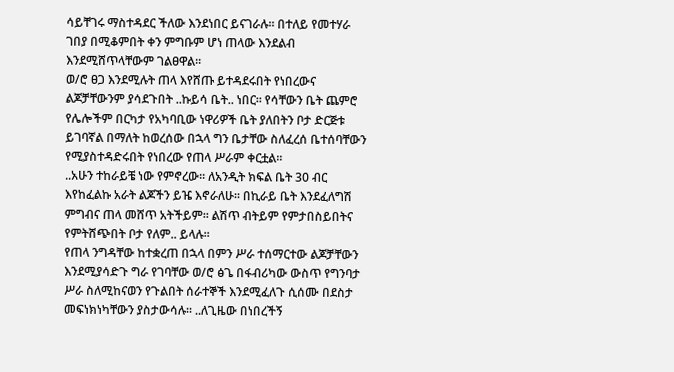ሳይቸገሩ ማስተዳደር ችለው እንደነበር ይናገራሉ፡፡ በተለይ የመተሃራ ገበያ በሚቆምበት ቀን ምግቡም ሆነ ጠላው እንደልብ እንደሚሸጥላቸውም ገልፀዋል፡፡
ወ/ሮ ፀጋ እንደሚሉት ጠላ እየሸጡ ይተዳደሩበት የነበረውና ልጆቻቸውንም ያሳደጉበት ..ኩይሳ ቤት.. ነበር፡፡ የሳቸውን ቤት ጨምሮ የሌሎችም በርካታ የአካባቢው ነዋሪዎች ቤት ያለበትን ቦታ ድርጅቱ ይገባኛል በማለት ከወረሰው በኋላ ግን ቤታቸው ስለፈረሰ ቤተሰባቸውን የሚያስተዳድሩበት የነበረው የጠላ ሥራም ቀርቷል፡፡
..አሁን ተከራይቼ ነው የምኖረው፡፡ ለአንዲት ክፍል ቤት 30 ብር እየከፈልኩ አራት ልጆችን ይዤ እኖራለሁ፡፡ በኪራይ ቤት እንደፈለግሽ ምግብና ጠላ መሸጥ አትችይም፡፡ ልሽጥ ብትይም የምታበስይበትና የምትሸጭበት ቦታ የለም.. ይላሉ፡፡
የጠላ ንግዳቸው ከተቋረጠ በኋላ በምን ሥራ ተሰማርተው ልጆቻቸውን እንደሚያሳድጉ ግራ የገባቸው ወ/ሮ ፅጌ በፋብሪካው ውስጥ የግንባታ ሥራ ስለሚከናወን የጉልበት ሰራተኞች እንደሚፈለጉ ሲሰሙ በደስታ መፍነክነካቸውን ያስታውሳሉ፡፡ ..ለጊዜው በነበረችኝ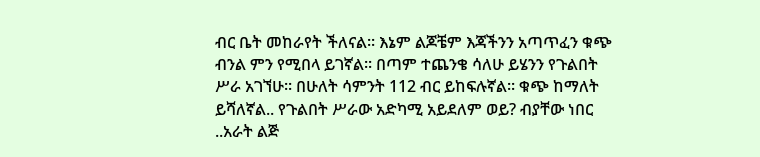ብር ቤት መከራየት ችለናል፡፡ እኔም ልጆቼም እጃችንን አጣጥፈን ቁጭ ብንል ምን የሚበላ ይገኛል፡፡ በጣም ተጨንቄ ሳለሁ ይሄንን የጉልበት ሥራ አገኘሁ፡፡ በሁለት ሳምንት 112 ብር ይከፍሉኛል፡፡ ቁጭ ከማለት ይሻለኛል.. የጉልበት ሥራው አድካሚ አይደለም ወይ? ብያቸው ነበር ..አራት ልጅ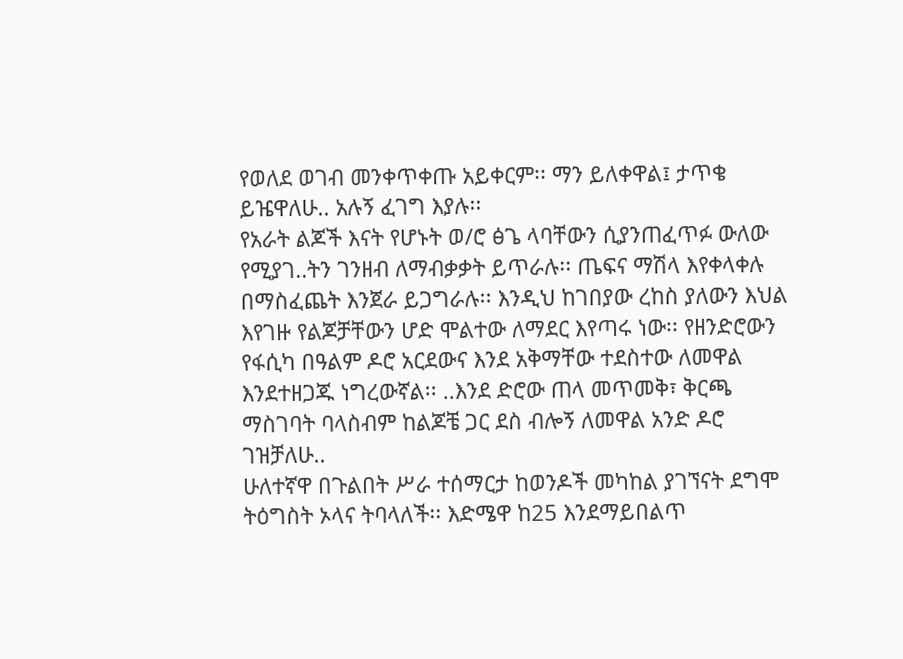የወለደ ወገብ መንቀጥቀጡ አይቀርም፡፡ ማን ይለቀዋል፤ ታጥቄ ይዤዋለሁ.. አሉኝ ፈገግ እያሉ፡፡
የአራት ልጆች እናት የሆኑት ወ/ሮ ፅጌ ላባቸውን ሲያንጠፈጥፉ ውለው የሚያገ..ትን ገንዘብ ለማብቃቃት ይጥራሉ፡፡ ጤፍና ማሽላ እየቀላቀሉ በማስፈጨት እንጀራ ይጋግራሉ፡፡ እንዲህ ከገበያው ረከስ ያለውን እህል እየገዙ የልጆቻቸውን ሆድ ሞልተው ለማደር እየጣሩ ነው፡፡ የዘንድሮውን የፋሲካ በዓልም ዶሮ አርደውና እንደ አቅማቸው ተደስተው ለመዋል እንደተዘጋጁ ነግረውኛል፡፡ ..እንደ ድሮው ጠላ መጥመቅ፣ ቅርጫ ማስገባት ባላስብም ከልጆቼ ጋር ደስ ብሎኝ ለመዋል አንድ ዶሮ ገዝቻለሁ..
ሁለተኛዋ በጉልበት ሥራ ተሰማርታ ከወንዶች መካከል ያገኘናት ደግሞ ትዕግስት ኦላና ትባላለች፡፡ እድሜዋ ከ25 እንደማይበልጥ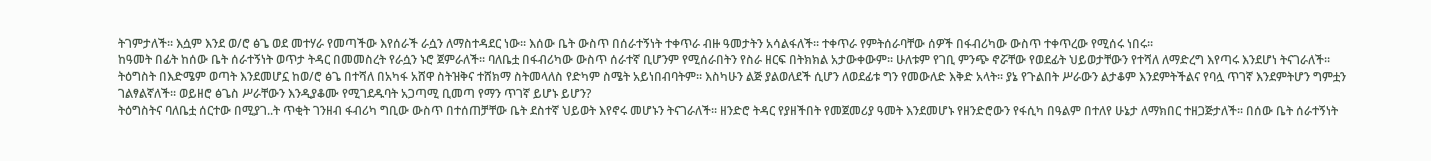ትገምታለች፡፡ እሷም እንደ ወ/ሮ ፅጌ ወደ መተሃራ የመጣችው እየሰራች ራሷን ለማስተዳደር ነው፡፡ እሰው ቤት ውስጥ በሰራተኝነት ተቀጥራ ብዙ ዓመታትን አሳልፋለች፡፡ ተቀጥራ የምትሰራባቸው ሰዎች በፋብሪካው ውስጥ ተቀጥረው የሚሰሩ ነበሩ፡፡
ከዓመት በፊት ከሰው ቤት ሰራተኝነት ወጥታ ትዳር በመመስረት የራሷን ኑሮ ጀምራለች፡፡ ባለቤቷ በፋብሪካው ውስጥ ሰራተኛ ቢሆንም የሚሰራበትን የስራ ዘርፍ በትክክል አታውቀውም፡፡ ሁለቱም የገቢ ምንጭ ኖሯቸው የወደፊት ህይወታቸውን የተሻለ ለማድረግ እየጣሩ እንደሆነ ትናገራለች፡፡
ትዕግስት በእድሜም ወጣት እንደመሆኗ ከወ/ሮ ፅጌ በተሻለ በአካፋ አሸዋ ስትዝቅና ተሸክማ ስትመላለስ የድካም ስሜት አይነበብባትም፡፡ እስካሁን ልጅ ያልወለደች ሲሆን ለወደፊቱ ግን የመውለድ እቅድ አላት፡፡ ያኔ የጉልበት ሥራውን ልታቆም እንደምትችልና የባሏ ጥገኛ እንደምትሆን ግምቷን ገልፃልኛለች፡፡ ወይዘሮ ፅጌስ ሥራቸውን እንዲያቆሙ የሚገደዱባት አጋጣሚ ቢመጣ የማን ጥገኛ ይሆኑ ይሆን?
ትዕግስትና ባለቤቷ ሰርተው በሚያገ..ት ጥቂት ገንዘብ ፋብሪካ ግቢው ውስጥ በተሰጠቻቸው ቤት ደስተኛ ህይወት እየኖሩ መሆኑን ትናገራለች፡፡ ዘንድሮ ትዳር የያዘችበት የመጀመሪያ ዓመት እንደመሆኑ የዘንድሮውን የፋሲካ በዓልም በተለየ ሁኔታ ለማክበር ተዘጋጅታለች፡፡ በሰው ቤት ሰራተኝነት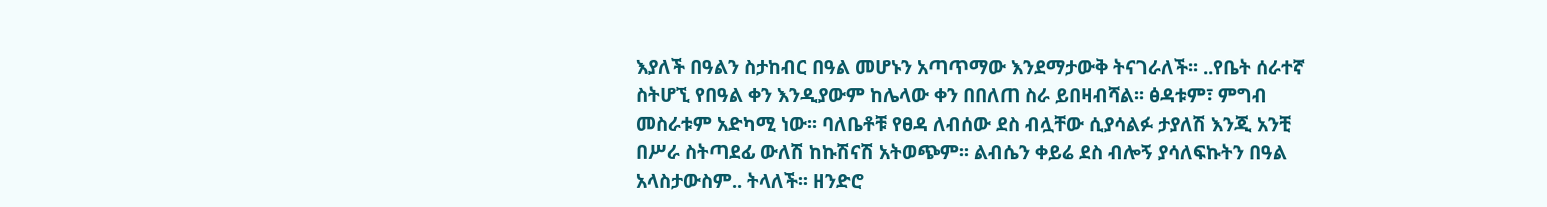እያለች በዓልን ስታከብር በዓል መሆኑን አጣጥማው እንደማታውቅ ትናገራለች፡፡ ..የቤት ሰራተኛ ስትሆኚ የበዓል ቀን እንዲያውም ከሌላው ቀን በበለጠ ስራ ይበዛብሻል፡፡ ፅዳቱም፣ ምግብ መስራቱም አድካሚ ነው፡፡ ባለቤቶቹ የፀዳ ለብሰው ደስ ብሏቸው ሲያሳልፉ ታያለሽ እንጂ አንቺ በሥራ ስትጣደፊ ውለሽ ከኩሽናሽ አትወጭም፡፡ ልብሴን ቀይሬ ደስ ብሎኝ ያሳለፍኩትን በዓል አላስታውስም.. ትላለች፡፡ ዘንድሮ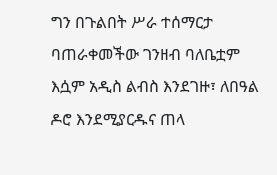ግን በጉልበት ሥራ ተሰማርታ ባጠራቀመችው ገንዘብ ባለቤቷም እሷም አዲስ ልብስ እንደገዙ፣ ለበዓል ዶሮ እንደሚያርዱና ጠላ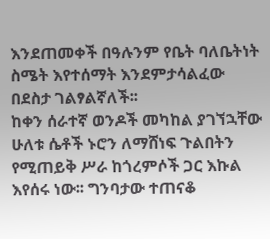እንደጠመቀች በዓሉንም የቤት ባለቤትነት ስሜት እየተሰማት እንደምታሳልፈው በደስታ ገልፃልኛለች፡፡
ከቀን ሰራተኛ ወንዶች መካከል ያገኘኋቸው ሁለቱ ሴቶች ኑሮን ለማሸነፍ ጉልበትን የሚጠይቅ ሥራ ከጎረምሶች ጋር እኩል እየሰሩ ነው፡፡ ግንባታው ተጠናቆ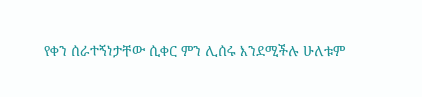የቀን ሰራተኝነታቸው ሲቀር ምን ሊሰሩ እንደሚችሉ ሁለቱም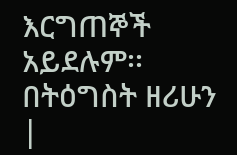እርግጠኞች አይደሉም፡፡ በትዕግስት ዘሪሁን |